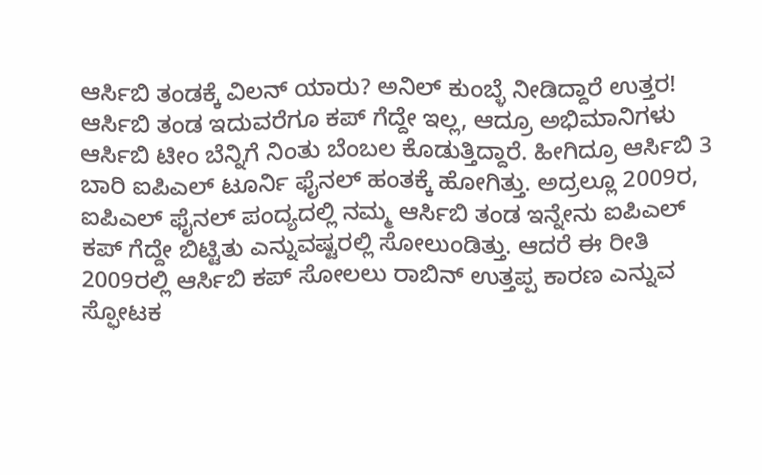ಆರ್ಸಿಬಿ ತಂಡಕ್ಕೆ ವಿಲನ್ ಯಾರು? ಅನಿಲ್ ಕುಂಬ್ಳೆ ನೀಡಿದ್ದಾರೆ ಉತ್ತರ!
ಆರ್ಸಿಬಿ ತಂಡ ಇದುವರೆಗೂ ಕಪ್ ಗೆದ್ದೇ ಇಲ್ಲ, ಆದ್ರೂ ಅಭಿಮಾನಿಗಳು ಆರ್ಸಿಬಿ ಟೀಂ ಬೆನ್ನಿಗೆ ನಿಂತು ಬೆಂಬಲ ಕೊಡುತ್ತಿದ್ದಾರೆ. ಹೀಗಿದ್ರೂ ಆರ್ಸಿಬಿ 3 ಬಾರಿ ಐಪಿಎಲ್ ಟೂರ್ನಿ ಫೈನಲ್ ಹಂತಕ್ಕೆ ಹೋಗಿತ್ತು. ಅದ್ರಲ್ಲೂ 2009ರ, ಐಪಿಎಲ್ ಫೈನಲ್ ಪಂದ್ಯದಲ್ಲಿ ನಮ್ಮ ಆರ್ಸಿಬಿ ತಂಡ ಇನ್ನೇನು ಐಪಿಎಲ್ ಕಪ್ ಗೆದ್ದೇ ಬಿಟ್ಟಿತು ಎನ್ನುವಷ್ಟರಲ್ಲಿ ಸೋಲುಂಡಿತ್ತು. ಆದರೆ ಈ ರೀತಿ 2009ರಲ್ಲಿ ಆರ್ಸಿಬಿ ಕಪ್ ಸೋಲಲು ರಾಬಿನ್ ಉತ್ತಪ್ಪ ಕಾರಣ ಎನ್ನುವ ಸ್ಫೋಟಕ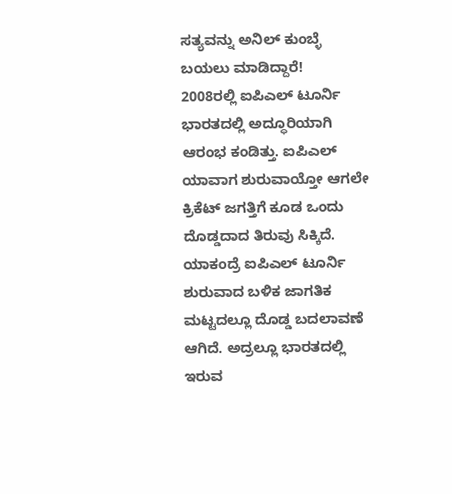ಸತ್ಯವನ್ನು ಅನಿಲ್ ಕುಂಬ್ಳೆ ಬಯಲು ಮಾಡಿದ್ದಾರೆ!
2008ರಲ್ಲಿ ಐಪಿಎಲ್ ಟೂರ್ನಿ ಭಾರತದಲ್ಲಿ ಅದ್ಧೂರಿಯಾಗಿ ಆರಂಭ ಕಂಡಿತ್ತು. ಐಪಿಎಲ್ ಯಾವಾಗ ಶುರುವಾಯ್ತೋ ಆಗಲೇ ಕ್ರಿಕೆಟ್ ಜಗತ್ತಿಗೆ ಕೂಡ ಒಂದು ದೊಡ್ಡದಾದ ತಿರುವು ಸಿಕ್ಕಿದೆ. ಯಾಕಂದ್ರೆ ಐಪಿಎಲ್ ಟೂರ್ನಿ ಶುರುವಾದ ಬಳಿಕ ಜಾಗತಿಕ ಮಟ್ಟದಲ್ಲೂ ದೊಡ್ಡ ಬದಲಾವಣೆ ಆಗಿದೆ. ಅದ್ರಲ್ಲೂ ಭಾರತದಲ್ಲಿ ಇರುವ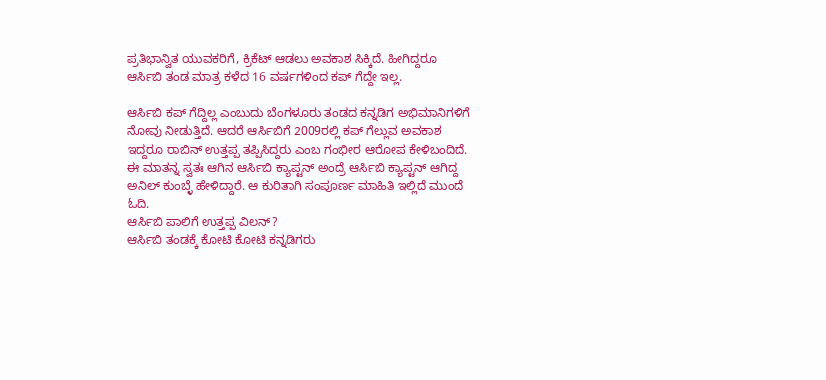ಪ್ರತಿಭಾನ್ವಿತ ಯುವಕರಿಗೆ, ಕ್ರಿಕೆಟ್ ಆಡಲು ಅವಕಾಶ ಸಿಕ್ಕಿದೆ. ಹೀಗಿದ್ದರೂ ಆರ್ಸಿಬಿ ತಂಡ ಮಾತ್ರ ಕಳೆದ 16 ವರ್ಷಗಳಿಂದ ಕಪ್ ಗೆದ್ದೇ ಇಲ್ಲ.

ಆರ್ಸಿಬಿ ಕಪ್ ಗೆದ್ದಿಲ್ಲ ಎಂಬುದು ಬೆಂಗಳೂರು ತಂಡದ ಕನ್ನಡಿಗ ಅಭಿಮಾನಿಗಳಿಗೆ ನೋವು ನೀಡುತ್ತಿದೆ. ಆದರೆ ಆರ್ಸಿಬಿಗೆ 2009ರಲ್ಲಿ ಕಪ್ ಗೆಲ್ಲುವ ಅವಕಾಶ ಇದ್ದರೂ ರಾಬಿನ್ ಉತ್ತಪ್ಪ ತಪ್ಪಿಸಿದ್ದರು ಎಂಬ ಗಂಭೀರ ಆರೋಪ ಕೇಳಿಬಂದಿದೆ. ಈ ಮಾತನ್ನ ಸ್ವತಃ ಆಗಿನ ಆರ್ಸಿಬಿ ಕ್ಯಾಪ್ಟನ್ ಅಂದ್ರೆ ಆರ್ಸಿಬಿ ಕ್ಯಾಪ್ಟನ್ ಆಗಿದ್ದ ಅನಿಲ್ ಕುಂಬ್ಳೆ ಹೇಳಿದ್ದಾರೆ. ಆ ಕುರಿತಾಗಿ ಸಂಪೂರ್ಣ ಮಾಹಿತಿ ಇಲ್ಲಿದೆ ಮುಂದೆ ಓದಿ.
ಆರ್ಸಿಬಿ ಪಾಲಿಗೆ ಉತ್ತಪ್ಪ ವಿಲನ್?
ಆರ್ಸಿಬಿ ತಂಡಕ್ಕೆ ಕೋಟಿ ಕೋಟಿ ಕನ್ನಡಿಗರು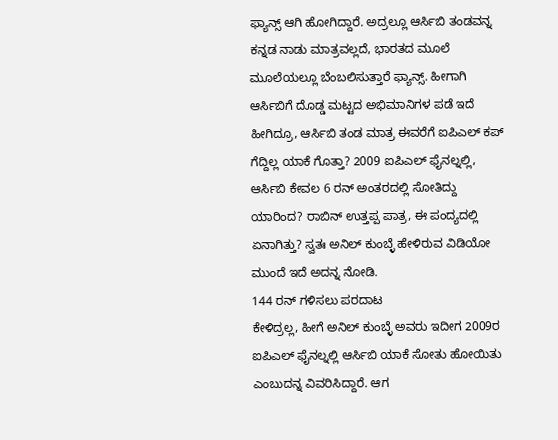ಫ್ಯಾನ್ಸ್ ಆಗಿ ಹೋಗಿದ್ದಾರೆ. ಅದ್ರಲ್ಲೂ ಆರ್ಸಿಬಿ ತಂಡವನ್ನ ಕನ್ನಡ ನಾಡು ಮಾತ್ರವಲ್ಲದೆ, ಭಾರತದ ಮೂಲೆ ಮೂಲೆಯಲ್ಲೂ ಬೆಂಬಲಿಸುತ್ತಾರೆ ಫ್ಯಾನ್ಸ್. ಹೀಗಾಗಿ ಆರ್ಸಿಬಿಗೆ ದೊಡ್ಡ ಮಟ್ಟದ ಅಭಿಮಾನಿಗಳ ಪಡೆ ಇದೆ ಹೀಗಿದ್ರೂ, ಆರ್ಸಿಬಿ ತಂಡ ಮಾತ್ರ ಈವರೆಗೆ ಐಪಿಎಲ್ ಕಪ್ ಗೆದ್ದಿಲ್ಲ ಯಾಕೆ ಗೊತ್ತಾ? 2009 ಐಪಿಎಲ್ ಫೈನಲ್ನಲ್ಲಿ, ಆರ್ಸಿಬಿ ಕೇವಲ 6 ರನ್ ಅಂತರದಲ್ಲಿ ಸೋತಿದ್ದು ಯಾರಿಂದ? ರಾಬಿನ್ ಉತ್ತಪ್ಪ ಪಾತ್ರ, ಈ ಪಂದ್ಯದಲ್ಲಿ ಏನಾಗಿತ್ತು? ಸ್ವತಃ ಅನಿಲ್ ಕುಂಬ್ಳೆ ಹೇಳಿರುವ ವಿಡಿಯೋ ಮುಂದೆ ಇದೆ ಅದನ್ನ ನೋಡಿ.
144 ರನ್ ಗಳಿಸಲು ಪರದಾಟ
ಕೇಳಿದ್ರಲ್ಲ, ಹೀಗೆ ಅನಿಲ್ ಕುಂಬ್ಳೆ ಅವರು ಇದೀಗ 2009ರ ಐಪಿಎಲ್ ಫೈನಲ್ನಲ್ಲಿ ಆರ್ಸಿಬಿ ಯಾಕೆ ಸೋತು ಹೋಯಿತು ಎಂಬುದನ್ನ ವಿವರಿಸಿದ್ದಾರೆ. ಆಗ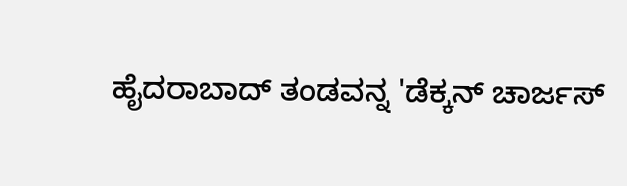ಹೈದರಾಬಾದ್ ತಂಡವನ್ನ 'ಡೆಕ್ಕನ್ ಚಾರ್ಜಸ್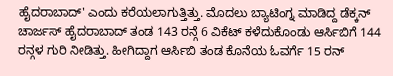ಹೈದರಾಬಾದ್' ಎಂದು ಕರೆಯಲಾಗುತ್ತಿತ್ತು. ಮೊದಲು ಬ್ಯಾಟಿಂಗ್ನ ಮಾಡಿದ್ದ ಡೆಕ್ಕನ್ ಚಾರ್ಜಸ್ ಹೈದರಾಬಾದ್ ತಂಡ 143 ರನ್ಗೆ 6 ವಿಕೆಟ್ ಕಳೆದುಕೊಂಡು ಆರ್ಸಿಬಿಗೆ 144 ರನ್ಗಳ ಗುರಿ ನೀಡಿತ್ತು. ಹೀಗಿದ್ದಾಗ ಆರ್ಸಿಬಿ ತಂಡ ಕೊನೆಯ ಓವರ್ಗೆ 15 ರನ್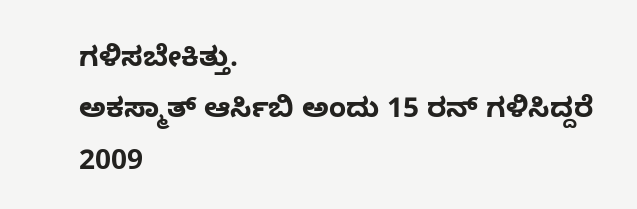ಗಳಿಸಬೇಕಿತ್ತು.
ಅಕಸ್ಮಾತ್ ಆರ್ಸಿಬಿ ಅಂದು 15 ರನ್ ಗಳಿಸಿದ್ದರೆ 2009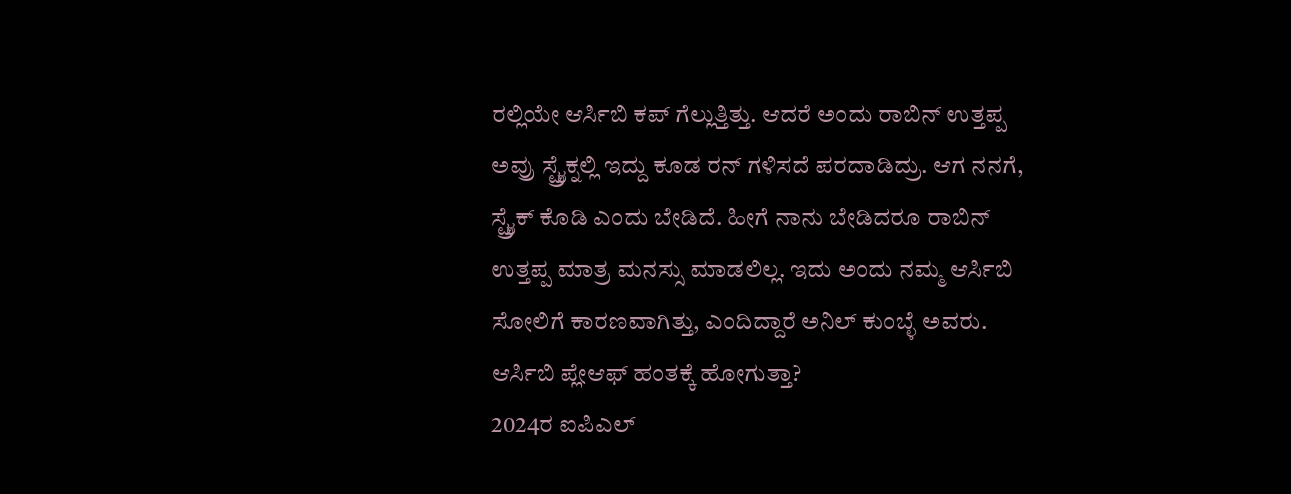ರಲ್ಲಿಯೇ ಆರ್ಸಿಬಿ ಕಪ್ ಗೆಲ್ಲುತ್ತಿತ್ತು. ಆದರೆ ಅಂದು ರಾಬಿನ್ ಉತ್ತಪ್ಪ ಅವ್ರು ಸ್ಟ್ರೈಕ್ನಲ್ಲಿ ಇದ್ದು ಕೂಡ ರನ್ ಗಳಿಸದೆ ಪರದಾಡಿದ್ರು. ಆಗ ನನಗೆ, ಸ್ಟ್ರೈಕ್ ಕೊಡಿ ಎಂದು ಬೇಡಿದೆ. ಹೀಗೆ ನಾನು ಬೇಡಿದರೂ ರಾಬಿನ್ ಉತ್ತಪ್ಪ ಮಾತ್ರ ಮನಸ್ಸು ಮಾಡಲಿಲ್ಲ. ಇದು ಅಂದು ನಮ್ಮ ಆರ್ಸಿಬಿ ಸೋಲಿಗೆ ಕಾರಣವಾಗಿತ್ತು, ಎಂದಿದ್ದಾರೆ ಅನಿಲ್ ಕುಂಬ್ಳೆ ಅವರು.
ಆರ್ಸಿಬಿ ಪ್ಲೇಆಫ್ ಹಂತಕ್ಕೆ ಹೋಗುತ್ತಾ?
2024ರ ಐಪಿಎಲ್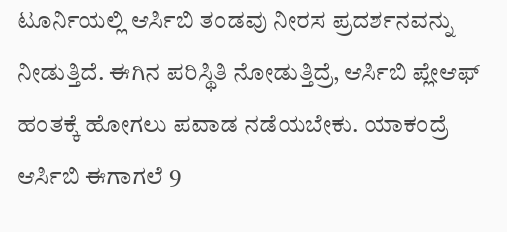ಟೂರ್ನಿಯಲ್ಲಿ ಆರ್ಸಿಬಿ ತಂಡವು ನೀರಸ ಪ್ರದರ್ಶನವನ್ನು ನೀಡುತ್ತಿದೆ. ಈಗಿನ ಪರಿಸ್ಥಿತಿ ನೋಡುತ್ತಿದ್ರೆ, ಆರ್ಸಿಬಿ ಪ್ಲೇಆಫ್ ಹಂತಕ್ಕೆ ಹೋಗಲು ಪವಾಡ ನಡೆಯಬೇಕು. ಯಾಕಂದ್ರೆ ಆರ್ಸಿಬಿ ಈಗಾಗಲೆ 9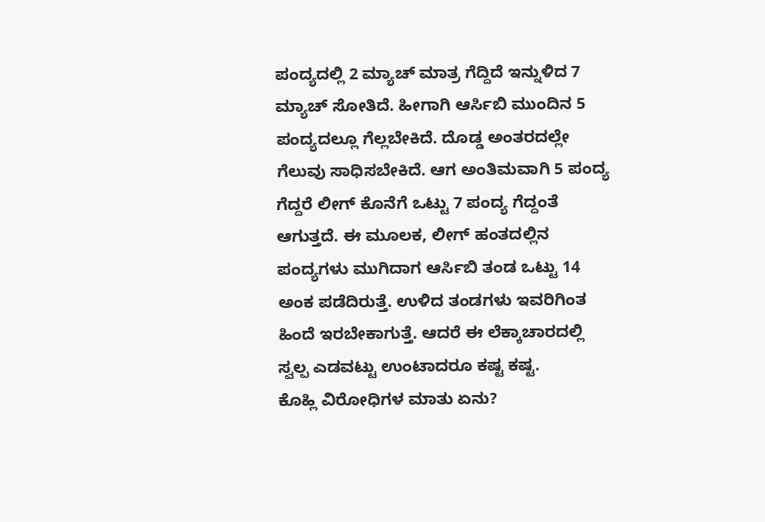ಪಂದ್ಯದಲ್ಲಿ 2 ಮ್ಯಾಚ್ ಮಾತ್ರ ಗೆದ್ದಿದೆ ಇನ್ನುಳಿದ 7 ಮ್ಯಾಚ್ ಸೋತಿದೆ. ಹೀಗಾಗಿ ಆರ್ಸಿಬಿ ಮುಂದಿನ 5 ಪಂದ್ಯದಲ್ಲೂ ಗೆಲ್ಲಬೇಕಿದೆ. ದೊಡ್ಡ ಅಂತರದಲ್ಲೇ ಗೆಲುವು ಸಾಧಿಸಬೇಕಿದೆ. ಆಗ ಅಂತಿಮವಾಗಿ 5 ಪಂದ್ಯ ಗೆದ್ದರೆ ಲೀಗ್ ಕೊನೆಗೆ ಒಟ್ಟು 7 ಪಂದ್ಯ ಗೆದ್ದಂತೆ ಆಗುತ್ತದೆ. ಈ ಮೂಲಕ, ಲೀಗ್ ಹಂತದಲ್ಲಿನ ಪಂದ್ಯಗಳು ಮುಗಿದಾಗ ಆರ್ಸಿಬಿ ತಂಡ ಒಟ್ಟು 14 ಅಂಕ ಪಡೆದಿರುತ್ತೆ. ಉಳಿದ ತಂಡಗಳು ಇವರಿಗಿಂತ ಹಿಂದೆ ಇರಬೇಕಾಗುತ್ತೆ. ಆದರೆ ಈ ಲೆಕ್ಕಾಚಾರದಲ್ಲಿ ಸ್ವಲ್ಪ ಎಡವಟ್ಟು ಉಂಟಾದರೂ ಕಷ್ಟ ಕಷ್ಟ.
ಕೊಹ್ಲಿ ವಿರೋಧಿಗಳ ಮಾತು ಏನು?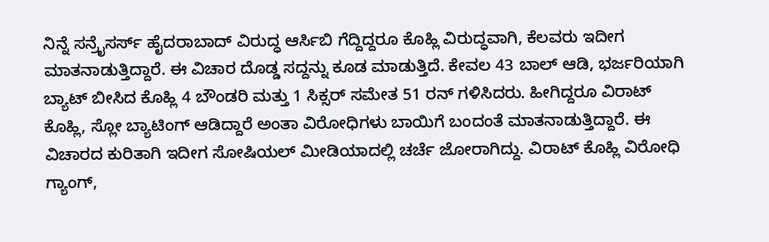ನಿನ್ನೆ ಸನ್ರೈಸರ್ಸ್ ಹೈದರಾಬಾದ್ ವಿರುದ್ಧ ಆರ್ಸಿಬಿ ಗೆದ್ದಿದ್ದರೂ ಕೊಹ್ಲಿ ವಿರುದ್ಧವಾಗಿ, ಕೆಲವರು ಇದೀಗ ಮಾತನಾಡುತ್ತಿದ್ದಾರೆ. ಈ ವಿಚಾರ ದೊಡ್ಡ ಸದ್ದನ್ನು ಕೂಡ ಮಾಡುತ್ತಿದೆ. ಕೇವಲ 43 ಬಾಲ್ ಆಡಿ, ಭರ್ಜರಿಯಾಗಿ ಬ್ಯಾಟ್ ಬೀಸಿದ ಕೊಹ್ಲಿ 4 ಬೌಂಡರಿ ಮತ್ತು 1 ಸಿಕ್ಸರ್ ಸಮೇತ 51 ರನ್ ಗಳಿಸಿದರು. ಹೀಗಿದ್ದರೂ ವಿರಾಟ್ ಕೊಹ್ಲಿ, ಸ್ಲೋ ಬ್ಯಾಟಿಂಗ್ ಆಡಿದ್ದಾರೆ ಅಂತಾ ವಿರೋಧಿಗಳು ಬಾಯಿಗೆ ಬಂದಂತೆ ಮಾತನಾಡುತ್ತಿದ್ದಾರೆ. ಈ ವಿಚಾರದ ಕುರಿತಾಗಿ ಇದೀಗ ಸೋಷಿಯಲ್ ಮೀಡಿಯಾದಲ್ಲಿ ಚರ್ಚೆ ಜೋರಾಗಿದ್ದು. ವಿರಾಟ್ ಕೊಹ್ಲಿ ವಿರೋಧಿ ಗ್ಯಾಂಗ್,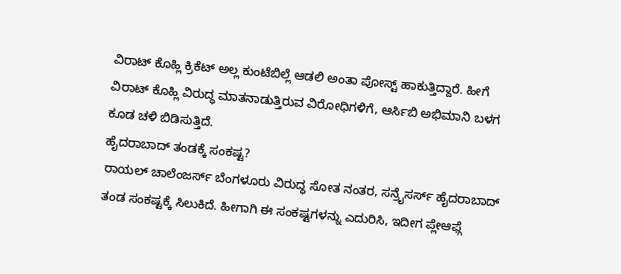ವಿರಾಟ್ ಕೊಹ್ಲಿ ಕ್ರಿಕೆಟ್ ಅಲ್ಲ ಕುಂಟೆಬಿಲ್ಲೆ ಆಡಲಿ ಅಂತಾ ಪೋಸ್ಟ್ ಹಾಕುತ್ತಿದ್ದಾರೆ. ಹೀಗೆ ವಿರಾಟ್ ಕೊಹ್ಲಿ ವಿರುದ್ಧ ಮಾತನಾಡುತ್ತಿರುವ ವಿರೋಧಿಗಳಿಗೆ, ಆರ್ಸಿಬಿ ಅಭಿಮಾನಿ ಬಳಗ ಕೂಡ ಚಳಿ ಬಿಡಿಸುತ್ತಿದೆ.
ಹೈದರಾಬಾದ್ ತಂಡಕ್ಕೆ ಸಂಕಷ್ಟ?
ರಾಯಲ್ ಚಾಲೆಂಜರ್ಸ್ ಬೆಂಗಳೂರು ವಿರುದ್ಧ ಸೋತ ನಂತರ, ಸನ್ರೈಸರ್ಸ್ ಹೈದರಾಬಾದ್ ತಂಡ ಸಂಕಷ್ಟಕ್ಕೆ ಸಿಲುಕಿದೆ. ಹೀಗಾಗಿ ಈ ಸಂಕಷ್ಟಗಳನ್ನು ಎದುರಿಸಿ, ಇದೀಗ ಪ್ಲೇಆಫ್ಗೆ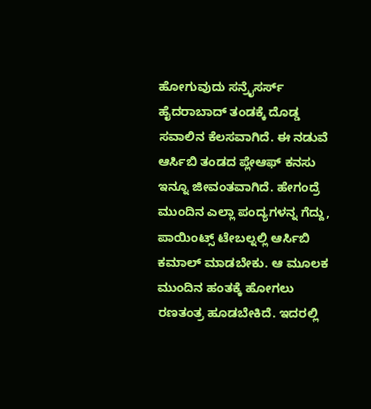ಹೋಗುವುದು ಸನ್ರೈಸರ್ಸ್ ಹೈದರಾಬಾದ್ ತಂಡಕ್ಕೆ ದೊಡ್ಡ ಸವಾಲಿನ ಕೆಲಸವಾಗಿದೆ. ಈ ನಡುವೆ ಆರ್ಸಿಬಿ ತಂಡದ ಪ್ಲೇಆಫ್ ಕನಸು ಇನ್ನೂ ಜೀವಂತವಾಗಿದೆ. ಹೇಗಂದ್ರೆ ಮುಂದಿನ ಎಲ್ಲಾ ಪಂದ್ಯಗಳನ್ನ ಗೆದ್ದು, ಪಾಯಿಂಟ್ಸ್ ಟೇಬಲ್ನಲ್ಲಿ ಆರ್ಸಿಬಿ ಕಮಾಲ್ ಮಾಡಬೇಕು. ಆ ಮೂಲಕ ಮುಂದಿನ ಹಂತಕ್ಕೆ ಹೋಗಲು ರಣತಂತ್ರ ಹೂಡಬೇಕಿದೆ. ಇದರಲ್ಲಿ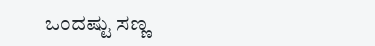ಒಂದಷ್ಟು ಸಣ್ಣ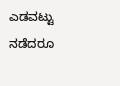ಎಡವಟ್ಟು ನಡೆದರೂ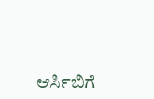ಆರ್ಸಿಬಿಗೆ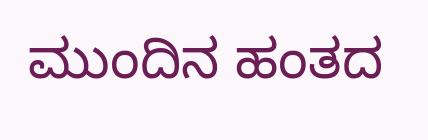ಮುಂದಿನ ಹಂತದ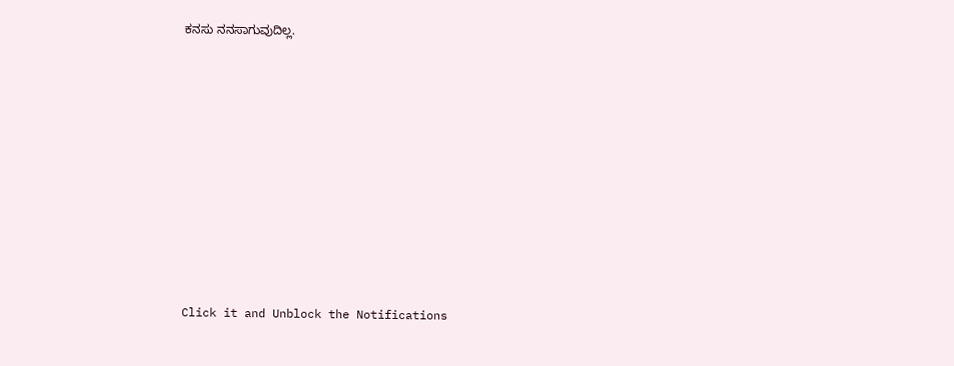ಕನಸು ನನಸಾಗುವುದಿಲ್ಲ.












Click it and Unblock the Notifications